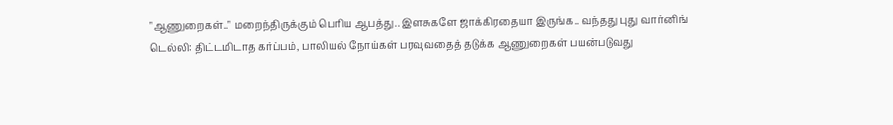"ஆணுறைகள்.." மறைந்திருக்கும் பெரிய ஆபத்து.. இளசுகளே ஜாக்கிரதையா இருங்க.. வந்தது புது வார்னிங்
டெல்லி: திட்டமிடாத கர்ப்பம், பாலியல் நோய்கள் பரவுவதைத் தடுக்க ஆணுறைகள் பயன்படுவது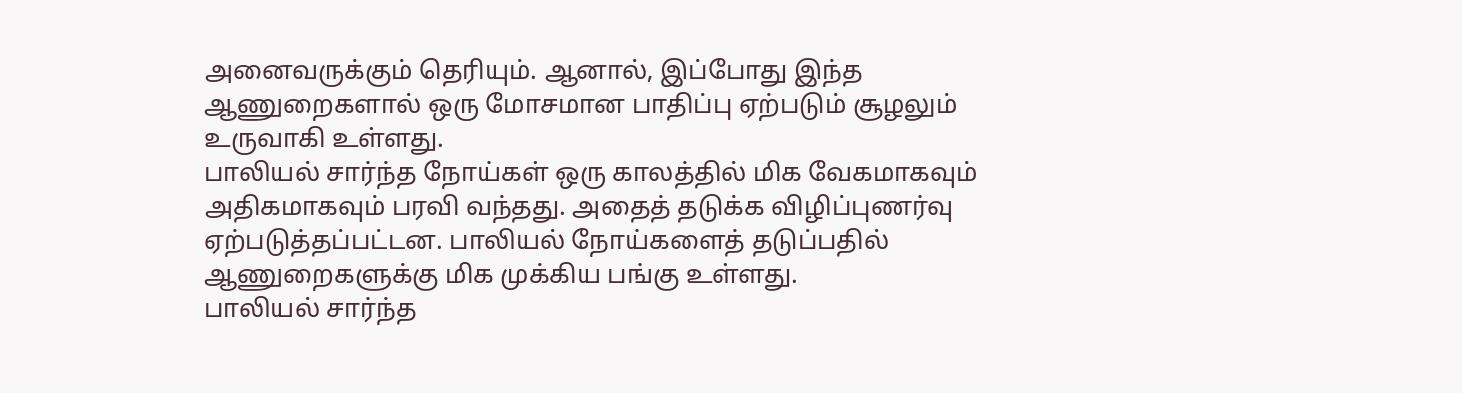அனைவருக்கும் தெரியும். ஆனால், இப்போது இந்த ஆணுறைகளால் ஒரு மோசமான பாதிப்பு ஏற்படும் சூழலும் உருவாகி உள்ளது.
பாலியல் சார்ந்த நோய்கள் ஒரு காலத்தில் மிக வேகமாகவும் அதிகமாகவும் பரவி வந்தது. அதைத் தடுக்க விழிப்புணர்வு ஏற்படுத்தப்பட்டன. பாலியல் நோய்களைத் தடுப்பதில் ஆணுறைகளுக்கு மிக முக்கிய பங்கு உள்ளது.
பாலியல் சார்ந்த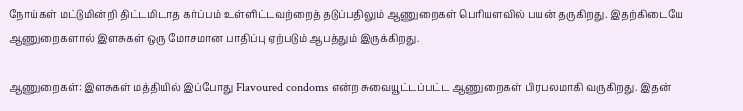நோய்கள் மட்டுமின்றி திட்டமிடாத கர்ப்பம் உள்ளிட்டவற்றைத் தடுப்பதிலும் ஆணுறைகள் பெரியளவில் பயன் தருகிறது. இதற்கிடையே ஆணுறைகளால் இளசுகள் ஒரு மோசமான பாதிப்பு ஏற்படும் ஆபத்தும் இருக்கிறது.

ஆணுறைகள்: இளசுகள் மத்தியில் இப்போது Flavoured condoms என்ற சுவையூட்டப்பட்ட ஆணுறைகள் பிரபலமாகி வருகிறது. இதன்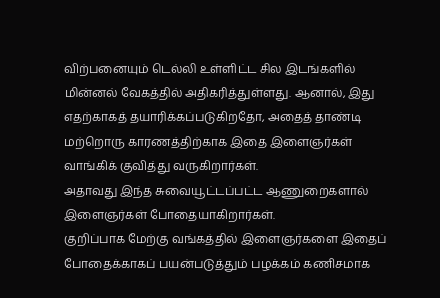விற்பனையும் டெல்லி உள்ளிட்ட சில இடங்களில் மின்னல் வேகத்தில் அதிகரித்துள்ளது. ஆனால், இது எதற்காகத் தயாரிக்கப்படுகிறதோ, அதைத் தாண்டி மற்றொரு காரணத்திற்காக இதை இளைஞர்கள் வாங்கிக் குவித்து வருகிறார்கள்.
அதாவது இந்த சுவையூட்டப்பட்ட ஆணுறைகளால் இளைஞர்கள் போதையாகிறார்கள்.
குறிப்பாக மேற்கு வங்கத்தில் இளைஞர்களை இதைப் போதைக்காகப் பயன்படுத்தும் பழக்கம் கணிசமாக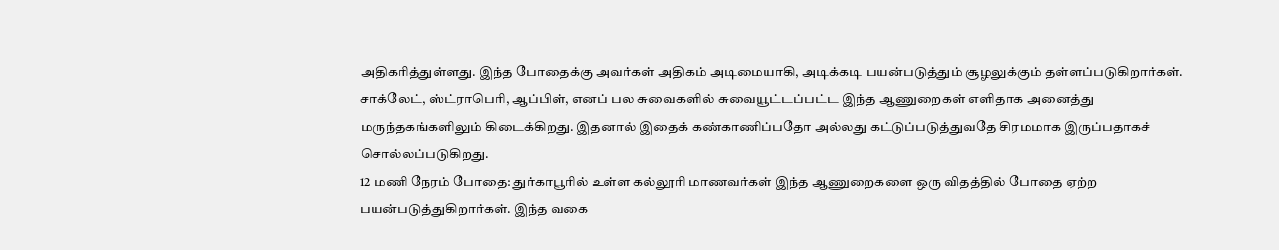அதிகரித்துள்ளது. இந்த போதைக்கு அவர்கள் அதிகம் அடிமையாகி, அடிக்கடி பயன்படுத்தும் சூழலுக்கும் தள்ளப்படுகிறார்கள். சாக்லேட், ஸ்ட்ராபெரி, ஆப்பிள், எனப் பல சுவைகளில் சுவையூட்டப்பட்ட இந்த ஆணுறைகள் எளிதாக அனைத்து மருந்தகங்களிலும் கிடைக்கிறது. இதனால் இதைக் கண்காணிப்பதோ அல்லது கட்டுப்படுத்துவதே சிரமமாக இருப்பதாகச் சொல்லப்படுகிறது.
12 மணி நேரம் போதை: துர்காபூரில் உள்ள கல்லூரி மாணவர்கள் இந்த ஆணுறைகளை ஒரு விதத்தில் போதை ஏற்ற பயன்படுத்துகிறார்கள். இந்த வகை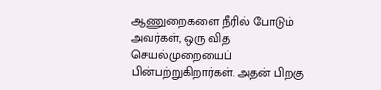ஆணுறைகளை நீரில் போடும் அவர்கள், ஒரு வித செயல்முறையைப் பின்பற்றுகிறார்கள். அதன் பிறகு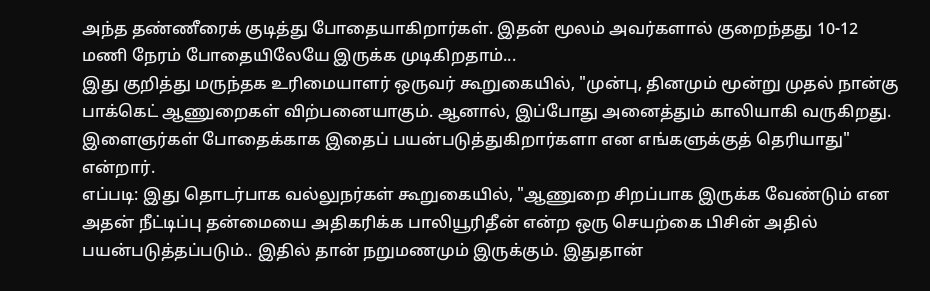அந்த தண்ணீரைக் குடித்து போதையாகிறார்கள். இதன் மூலம் அவர்களால் குறைந்தது 10-12 மணி நேரம் போதையிலேயே இருக்க முடிகிறதாம்...
இது குறித்து மருந்தக உரிமையாளர் ஒருவர் கூறுகையில், "முன்பு, தினமும் மூன்று முதல் நான்கு பாக்கெட் ஆணுறைகள் விற்பனையாகும். ஆனால், இப்போது அனைத்தும் காலியாகி வருகிறது. இளைஞர்கள் போதைக்காக இதைப் பயன்படுத்துகிறார்களா என எங்களுக்குத் தெரியாது" என்றார்.
எப்படி: இது தொடர்பாக வல்லுநர்கள் கூறுகையில், "ஆணுறை சிறப்பாக இருக்க வேண்டும் என அதன் நீட்டிப்பு தன்மையை அதிகரிக்க பாலியூரிதீன் என்ற ஒரு செயற்கை பிசின் அதில் பயன்படுத்தப்படும்.. இதில் தான் நறுமணமும் இருக்கும். இதுதான்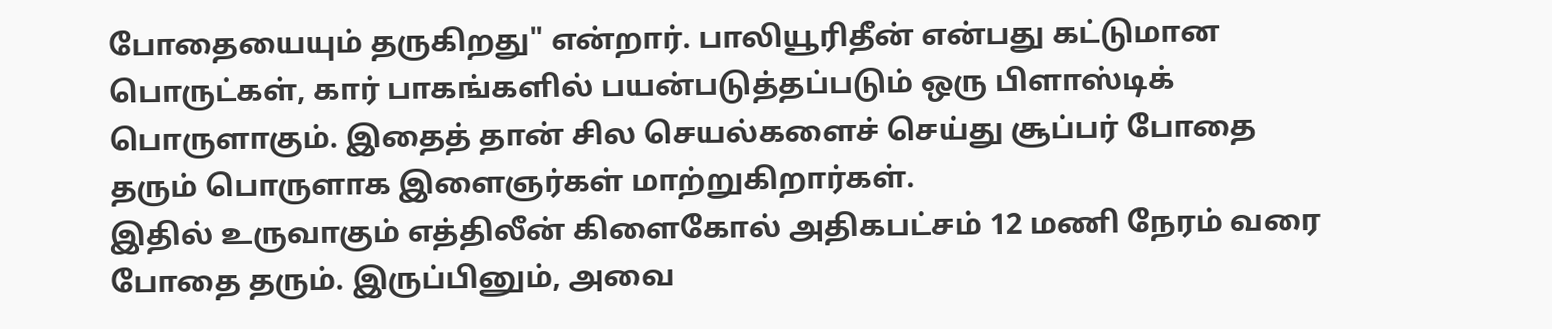போதையையும் தருகிறது" என்றார். பாலியூரிதீன் என்பது கட்டுமான பொருட்கள், கார் பாகங்களில் பயன்படுத்தப்படும் ஒரு பிளாஸ்டிக் பொருளாகும். இதைத் தான் சில செயல்களைச் செய்து சூப்பர் போதை தரும் பொருளாக இளைஞர்கள் மாற்றுகிறார்கள்.
இதில் உருவாகும் எத்திலீன் கிளைகோல் அதிகபட்சம் 12 மணி நேரம் வரை போதை தரும். இருப்பினும், அவை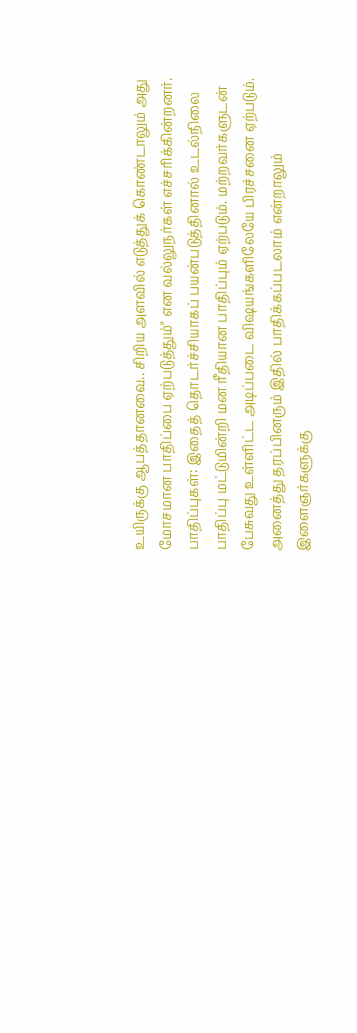உயிருக்கு ஆபத்தானவை.. சிறிய அளவில் எடுத்துக் கொண்டாலும் அது மோசமான பாதிப்பை ஏற்படுத்தும்" என வல்லுநர்கள் எச்சரிக்கின்றனர்.
பாதிப்புகள்: இதைத் தொடர்ச்சியாகப் பயன்படுத்தினால் உடல்நிலை பாதிப்பு மட்டுமின்றி மன ரீதியான பாதிப்பும் ஏற்படும். மற்றவர்களுடன் பேசுவது உள்ளிட்ட அடிப்படை விஷயங்களிலேயே பிரச்சனை ஏற்படும். அனைத்து தரப்பினரும் இதில் பாதிக்கப்படலாம் என்றாலும் இளைஞர்களுக்கு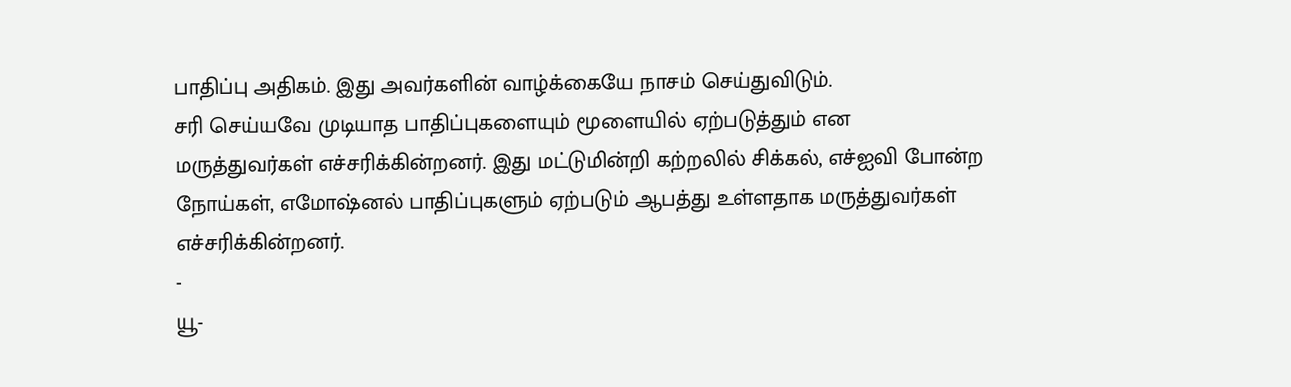பாதிப்பு அதிகம். இது அவர்களின் வாழ்க்கையே நாசம் செய்துவிடும்.
சரி செய்யவே முடியாத பாதிப்புகளையும் மூளையில் ஏற்படுத்தும் என மருத்துவர்கள் எச்சரிக்கின்றனர். இது மட்டுமின்றி கற்றலில் சிக்கல், எச்ஐவி போன்ற நோய்கள், எமோஷ்னல் பாதிப்புகளும் ஏற்படும் ஆபத்து உள்ளதாக மருத்துவர்கள் எச்சரிக்கின்றனர்.
-
யூ-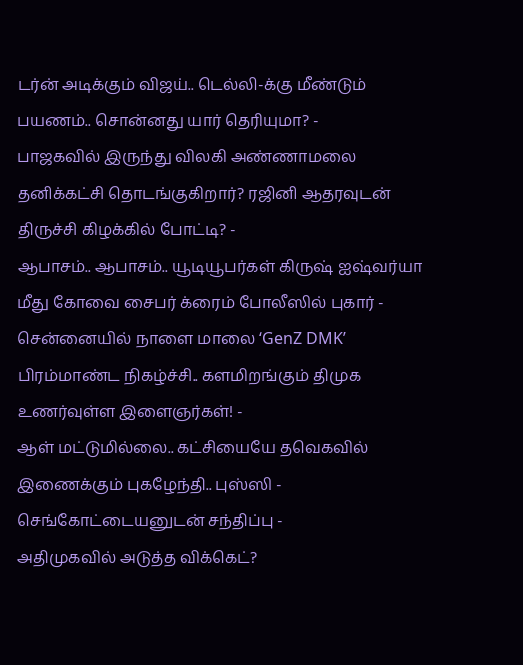டர்ன் அடிக்கும் விஜய்.. டெல்லி-க்கு மீண்டும் பயணம்.. சொன்னது யார் தெரியுமா? -
பாஜகவில் இருந்து விலகி அண்ணாமலை தனிக்கட்சி தொடங்குகிறார்? ரஜினி ஆதரவுடன் திருச்சி கிழக்கில் போட்டி? -
ஆபாசம்.. ஆபாசம்.. யூடியூபர்கள் கிருஷ் ஐஷ்வர்யா மீது கோவை சைபர் க்ரைம் போலீஸில் புகார் -
சென்னையில் நாளை மாலை ‘GenZ DMK’ பிரம்மாண்ட நிகழ்ச்சி.. களமிறங்கும் திமுக உணர்வுள்ள இளைஞர்கள்! -
ஆள் மட்டுமில்லை.. கட்சியையே தவெகவில் இணைக்கும் புகழேந்தி.. புஸ்ஸி - செங்கோட்டையனுடன் சந்திப்பு -
அதிமுகவில் அடுத்த விக்கெட்?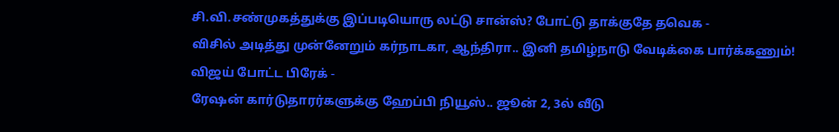சி.வி.சண்முகத்துக்கு இப்படியொரு லட்டு சான்ஸ்? போட்டு தாக்குதே தவெக -
விசில் அடித்து முன்னேறும் கர்நாடகா, ஆந்திரா.. இனி தமிழ்நாடு வேடிக்கை பார்க்கணும்! விஜய் போட்ட பிரேக் -
ரேஷன் கார்டுதாரர்களுக்கு ஹேப்பி நியூஸ்.. ஜூன் 2, 3ல் வீடு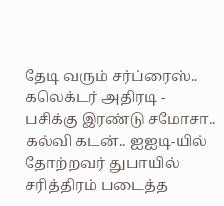தேடி வரும் சர்ப்ரைஸ்.. கலெக்டர் அதிரடி -
பசிக்கு இரண்டு சமோசா.. கல்வி கடன்.. ஐஐடி-யில் தோற்றவர் துபாயில் சரித்திரம் படைத்த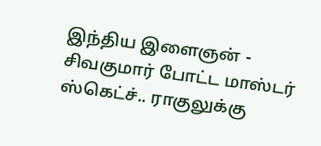இந்திய இளைஞன் -
சிவகுமார் போட்ட மாஸ்டர் ஸ்கெட்ச்.. ராகுலுக்கு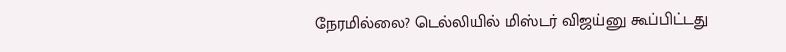நேரமில்லை? டெல்லியில் மிஸ்டர் விஜய்னு கூப்பிட்டது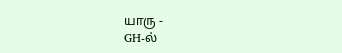யாரு -
GH-ல்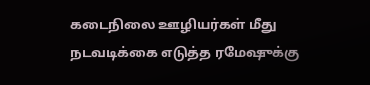கடைநிலை ஊழியர்கள் மீது நடவடிக்கை எடுத்த ரமேஷுக்கு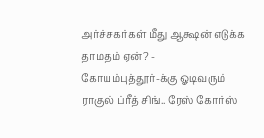அர்ச்சகர்கள் மீது ஆக்ஷன் எடுக்க தாமதம் ஏன்? -
கோயம்புத்தூர்-க்கு ஓடிவரும் ராகுல் ப்ரீத் சிங்.. ரேஸ் கோர்ஸ்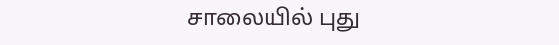சாலையில் புது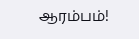ஆரம்பம்!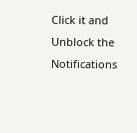Click it and Unblock the Notifications